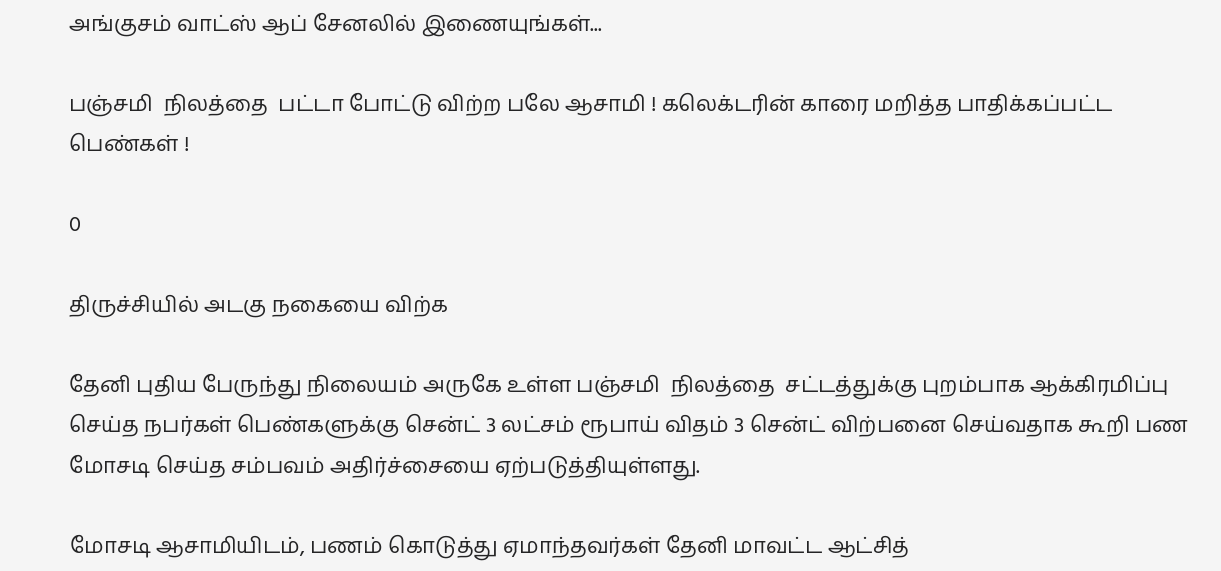அங்குசம் வாட்ஸ் ஆப் சேனலில் இணையுங்கள்...

பஞ்சமி  நிலத்தை  பட்டா போட்டு விற்ற பலே ஆசாமி ! கலெக்டரின் காரை மறித்த பாதிக்கப்பட்ட பெண்கள் !

0

திருச்சியில் அடகு நகையை விற்க

தேனி புதிய பேருந்து நிலையம் அருகே உள்ள பஞ்சமி  நிலத்தை  சட்டத்துக்கு புறம்பாக ஆக்கிரமிப்பு செய்த நபர்கள் பெண்களுக்கு சென்ட் 3 லட்சம் ரூபாய் விதம் 3 சென்ட் விற்பனை செய்வதாக கூறி பண மோசடி செய்த சம்பவம் அதிர்ச்சையை ஏற்படுத்தியுள்ளது.

மோசடி ஆசாமியிடம், பணம் கொடுத்து ஏமாந்தவர்கள் தேனி மாவட்ட ஆட்சித்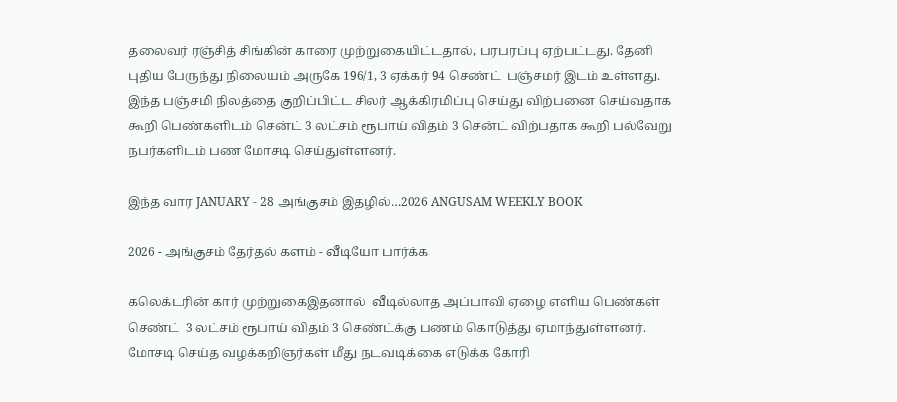தலைவர் ரஞ்சித் சிங்கின் காரை முற்றுகையிட்டதால், பரபரப்பு ஏற்பட்டது. தேனி புதிய பேருந்து நிலையம் அருகே 196/1, 3 ஏக்கர் 94 செண்ட்  பஞ்சமர் இடம் உள்ளது. இந்த பஞ்சமி நிலத்தை குறிப்பிட்ட சிலர் ஆக்கிரமிப்பு செய்து விற்பனை செய்வதாக கூறி பெண்களிடம் சென்ட் 3 லட்சம் ரூபாய் விதம் 3 சென்ட் விற்பதாக கூறி பல்வேறு நபர்களிடம் பண மோசடி செய்துள்ளனர்.

இந்த வார JANUARY - 28 அங்குசம் இதழில்…2026 ANGUSAM WEEKLY BOOK

2026 - அங்குசம் தேர்தல் களம் - வீடியோ பார்க்க

கலெக்டரின் கார் முற்றுகைஇதனால்  வீடில்லாத அப்பாவி ஏழை எளிய பெண்கள் செண்ட்  3 லட்சம் ரூபாய் விதம் 3 செண்ட்க்கு பணம் கொடுத்து ஏமாந்துள்ளனர். மோசடி செய்த வழக்கறிஞர்கள் மீது நடவடிக்கை எடுக்க கோரி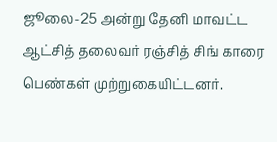ஜூலை-25 அன்று தேனி மாவட்ட ஆட்சித் தலைவர் ரஞ்சித் சிங் காரை பெண்கள் முற்றுகையிட்டனர்.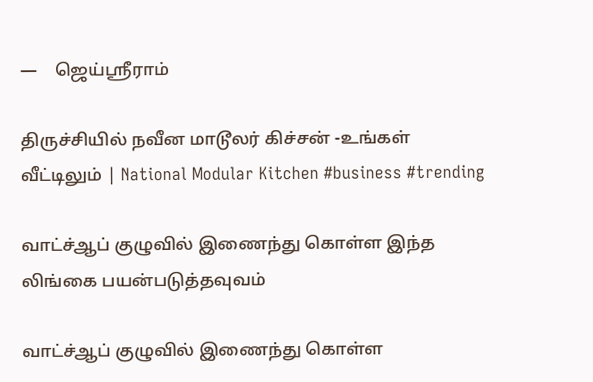—    ஜெய்ஸ்ரீராம்

திருச்சியில் நவீன மாடூலர் கிச்சன் -உங்கள் வீட்டிலும் | National Modular Kitchen #business #trending

வாட்ச்ஆப் குழுவில் இணைந்து கொள்ள இந்த லிங்கை பயன்படுத்தவுவம்

வாட்ச்ஆப் குழுவில் இணைந்து கொள்ள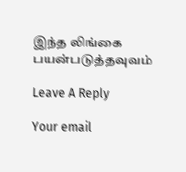இந்த லிங்கை பயன்படுத்தவுவம்

Leave A Reply

Your email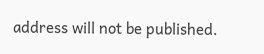address will not be published.